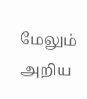மேலும் அறிய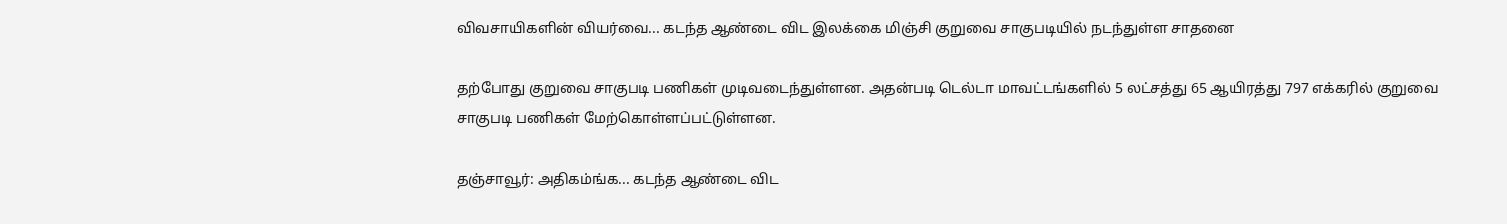விவசாயிகளின் வியர்வை... கடந்த ஆண்டை விட இலக்கை மிஞ்சி குறுவை சாகுபடியில் நடந்துள்ள சாதனை

தற்போது குறுவை சாகுபடி பணிகள் முடிவடைந்துள்ளன. அதன்படி டெல்டா மாவட்டங்களில் 5 லட்சத்து 65 ஆயிரத்து 797 எக்கரில் குறுவை சாகுபடி பணிகள் மேற்கொள்ளப்பட்டுள்ளன.

தஞ்சாவூர்: அதிகம்ங்க... கடந்த ஆண்டை விட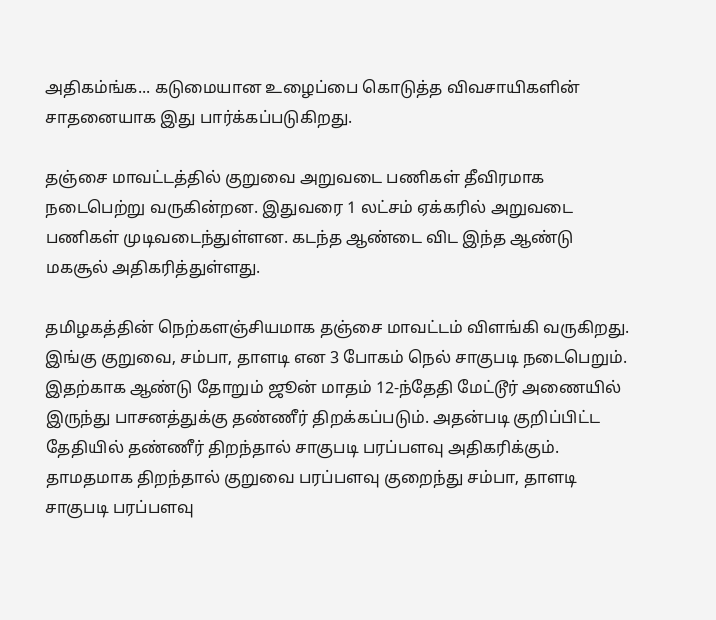அதிகம்ங்க... கடுமையான உழைப்பை கொடுத்த விவசாயிகளின் சாதனையாக இது பார்க்கப்படுகிறது.

தஞ்சை மாவட்டத்தில் குறுவை அறுவடை பணிகள் தீவிரமாக நடைபெற்று வருகின்றன. இதுவரை 1 லட்சம் ஏக்கரில் அறுவடை பணிகள் முடிவடைந்துள்ளன. கடந்த ஆண்டை விட இந்த ஆண்டு மகசூல் அதிகரித்துள்ளது.

தமிழகத்தின் நெற்களஞ்சியமாக தஞ்சை மாவட்டம் விளங்கி வருகிறது. இங்கு குறுவை, சம்பா, தாளடி என 3 போகம் நெல் சாகுபடி நடைபெறும். இதற்காக ஆண்டு தோறும் ஜூன் மாதம் 12-ந்தேதி மேட்டூர் அணையில் இருந்து பாசனத்துக்கு தண்ணீர் திறக்கப்படும். அதன்படி குறிப்பிட்ட தேதியில் தண்ணீர் திறந்தால் சாகுபடி பரப்பளவு அதிகரிக்கும். தாமதமாக திறந்தால் குறுவை பரப்பளவு குறைந்து சம்பா, தாளடி சாகுபடி பரப்பளவு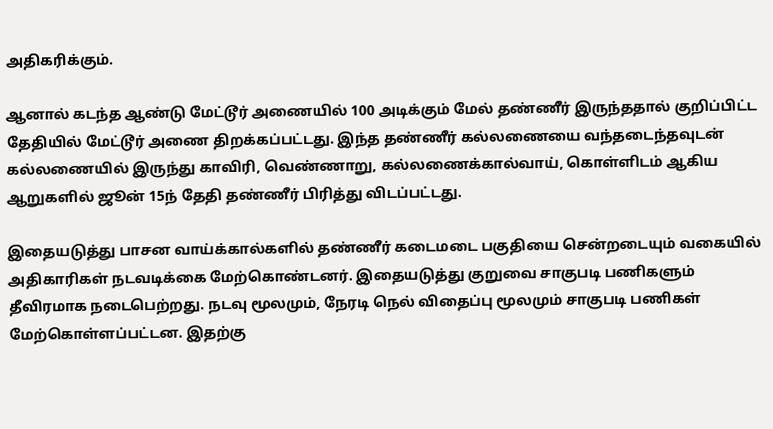அதிகரிக்கும்.

ஆனால் கடந்த ஆண்டு மேட்டூர் அணையில் 100 அடிக்கும் மேல் தண்ணீர் இருந்ததால் குறிப்பிட்ட தேதியில் மேட்டூர் அணை திறக்கப்பட்டது. இந்த தண்ணீர் கல்லணையை வந்தடைந்தவுடன் கல்லணையில் இருந்து காவிரி, வெண்ணாறு, கல்லணைக்கால்வாய், கொள்ளிடம் ஆகிய ஆறுகளில் ஜூன் 15ந் தேதி தண்ணீர் பிரித்து விடப்பட்டது.

இதையடுத்து பாசன வாய்க்கால்களில் தண்ணீர் கடைமடை பகுதியை சென்றடையும் வகையில் அதிகாரிகள் நடவடிக்கை மேற்கொண்டனர். இதையடுத்து குறுவை சாகுபடி பணிகளும் தீவிரமாக நடைபெற்றது. நடவு மூலமும், நேரடி நெல் விதைப்பு மூலமும் சாகுபடி பணிகள் மேற்கொள்ளப்பட்டன. இதற்கு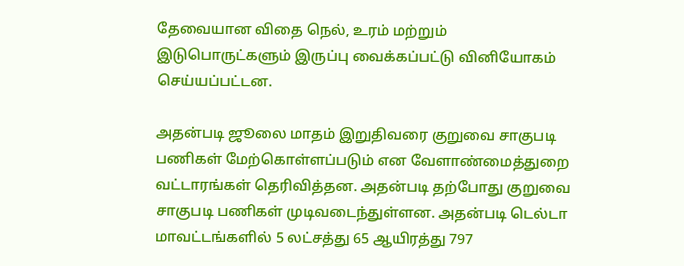தேவையான விதை நெல், உரம் மற்றும் இடுபொருட்களும் இருப்பு வைக்கப்பட்டு வினியோகம் செய்யப்பட்டன.

அதன்படி ஜூலை மாதம் இறுதிவரை குறுவை சாகுபடி பணிகள் மேற்கொள்ளப்படும் என வேளாண்மைத்துறை வட்டாரங்கள் தெரிவித்தன. அதன்படி தற்போது குறுவை சாகுபடி பணிகள் முடிவடைந்துள்ளன. அதன்படி டெல்டா மாவட்டங்களில் 5 லட்சத்து 65 ஆயிரத்து 797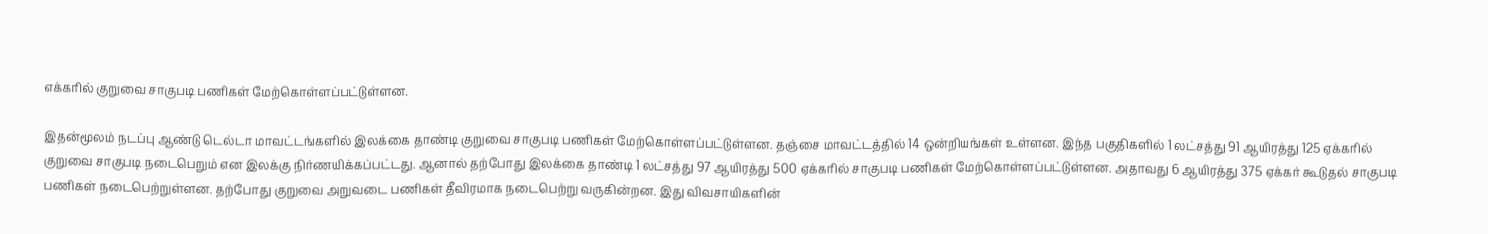எக்கரில் குறுவை சாகுபடி பணிகள் மேற்கொள்ளப்பட்டுள்ளன.

இதன்மூலம் நடப்பு ஆண்டு டெல்டா மாவட்டங்களில் இலக்கை தாண்டி குறுவை சாகுபடி பணிகள் மேற்கொள்ளப்பட்டுள்ளன. தஞ்சை மாவட்டத்தில் 14 ஒன்றியங்கள் உள்ளன. இந்த பகுதிகளில் 1 லட்சத்து 91 ஆயிரத்து 125 ஏக்கரில் குறுவை சாகுபடி நடைபெறும் என இலக்கு நிர்ணயிக்கப்பட்டது. ஆனால் தற்போது இலக்கை தாண்டி 1 லட்சத்து 97 ஆயிரத்து 500 ஏக்கரில் சாகுபடி பணிகள் மேற்கொள்ளப்பட்டுள்ளன. அதாவது 6 ஆயிரத்து 375 ஏக்கர் கூடுதல் சாகுபடி பணிகள் நடைபெற்றுள்ளன. தற்போது குறுவை அறுவடை பணிகள் தீவிரமாக நடைபெற்று வருகின்றன. இது விவசாயிகளின்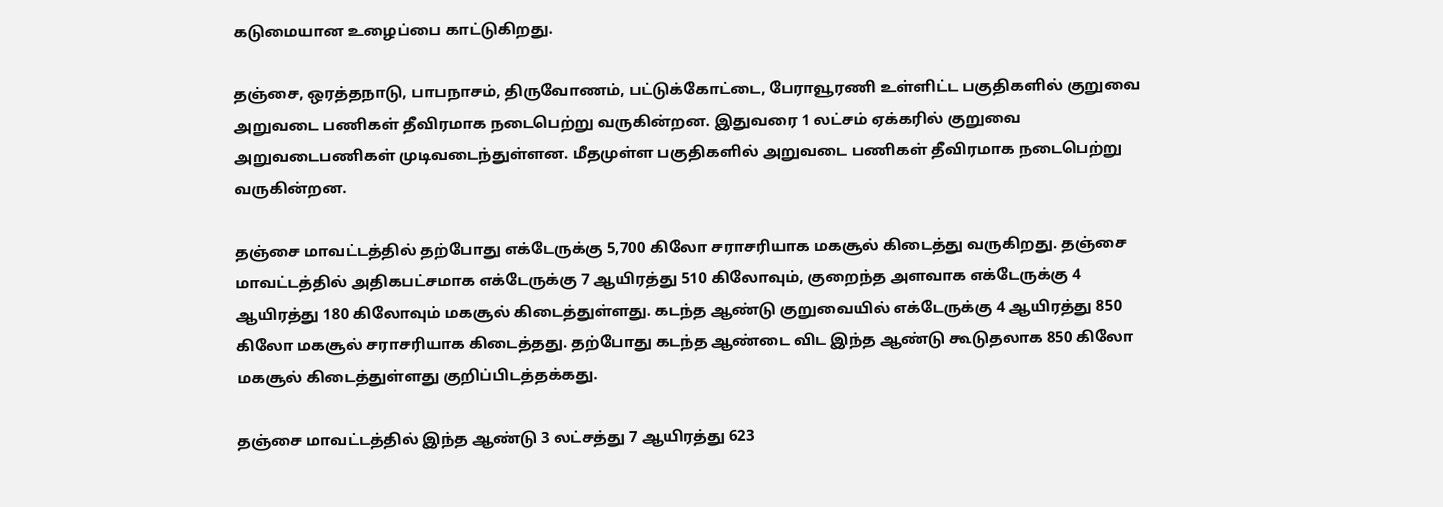கடுமையான உழைப்பை காட்டுகிறது.

தஞ்சை, ஒரத்தநாடு, பாபநாசம், திருவோணம், பட்டுக்கோட்டை, பேராவூரணி உள்ளிட்ட பகுதிகளில் குறுவை அறுவடை பணிகள் தீவிரமாக நடைபெற்று வருகின்றன. இதுவரை 1 லட்சம் ஏக்கரில் குறுவை அறுவடைபணிகள் முடிவடைந்துள்ளன. மீதமுள்ள பகுதிகளில் அறுவடை பணிகள் தீவிரமாக நடைபெற்று வருகின்றன.

தஞ்சை மாவட்டத்தில் தற்போது எக்டேருக்கு 5,700 கிலோ சராசரியாக மகசூல் கிடைத்து வருகிறது. தஞ்சை மாவட்டத்தில் அதிகபட்சமாக எக்டேருக்கு 7 ஆயிரத்து 510 கிலோவும், குறைந்த அளவாக எக்டேருக்கு 4 ஆயிரத்து 180 கிலோவும் மகசூல் கிடைத்துள்ளது. கடந்த ஆண்டு குறுவையில் எக்டேருக்கு 4 ஆயிரத்து 850 கிலோ மகசூல் சராசரியாக கிடைத்தது. தற்போது கடந்த ஆண்டை விட இந்த ஆண்டு கூடுதலாக 850 கிலோ மகசூல் கிடைத்துள்ளது குறிப்பிடத்தக்கது.

தஞ்சை மாவட்டத்தில் இந்த ஆண்டு 3 லட்சத்து 7 ஆயிரத்து 623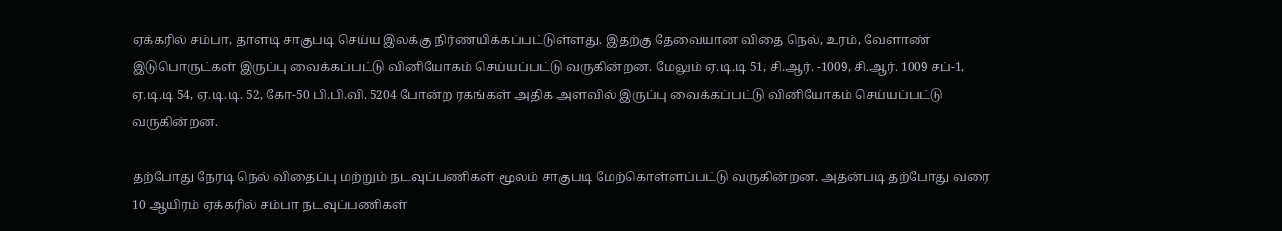ஏக்கரில் சம்பா, தாளடி சாகுபடி செய்ய இலக்கு நிர்ணயிக்கப்பட்டுள்ளது. இதற்கு தேவையான விதை நெல், உரம், வேளாண் இடுபொருட்கள் இருப்பு வைக்கப்பட்டு வினியோகம் செய்யப்பட்டு வருகின்றன. மேலும் ஏ.டி.டி 51, சி.ஆர். -1009, சி.ஆர். 1009 சப்-1, ஏ.டி.டி 54, ஏ.டி.டி. 52, கோ-50 பி.பி.வி. 5204 போன்ற ரகங்கள் அதிக அளவில் இருப்பு வைக்கப்பட்டு வினியோகம் செய்யப்பட்டு வருகின்றன.

தற்போது நேரடி நெல் விதைப்பு மற்றும் நடவுப்பணிகள் மூலம் சாகுபடி மேற்கொள்ளப்பட்டு வருகின்றன. அதன்படி தற்போது வரை 10 ஆயிரம் ஏக்கரில் சம்பா நடவுப்பணிகள்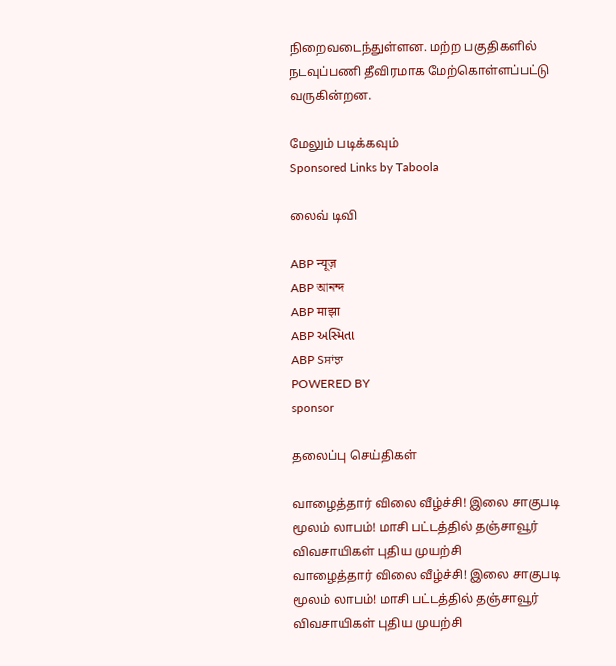நிறைவடைந்துள்ளன. மற்ற பகுதிகளில் நடவுப்பணி தீவிரமாக மேற்கொள்ளப்பட்டு வருகின்றன.

மேலும் படிக்கவும்
Sponsored Links by Taboola

லைவ் டிவி

ABP न्यूज़
ABP আনন্দ
ABP माझा
ABP અસ્મિતા
ABP Sਸਾਂਝਾ
POWERED BY
sponsor

தலைப்பு செய்திகள்

வாழைத்தார் விலை வீழ்ச்சி! இலை சாகுபடி மூலம் லாபம்! மாசி பட்டத்தில் தஞ்சாவூர் விவசாயிகள் புதிய முயற்சி
வாழைத்தார் விலை வீழ்ச்சி! இலை சாகுபடி மூலம் லாபம்! மாசி பட்டத்தில் தஞ்சாவூர் விவசாயிகள் புதிய முயற்சி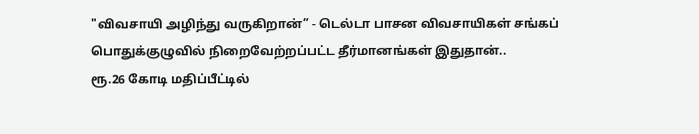"விவசாயி அழிந்து வருகிறான்” - டெல்டா பாசன விவசாயிகள் சங்கப் பொதுக்குழுவில் நிறைவேற்றப்பட்ட தீர்மானங்கள் இதுதான்..
ரூ.26 கோடி மதிப்பீட்டில்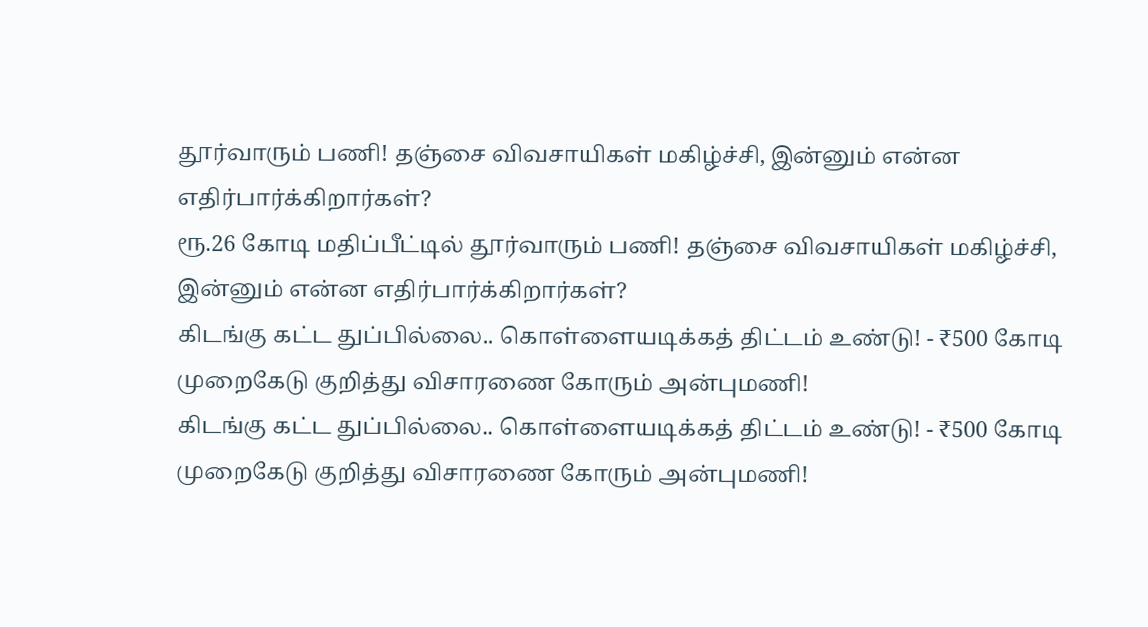தூர்வாரும் பணி! தஞ்சை விவசாயிகள் மகிழ்ச்சி, இன்னும் என்ன எதிர்பார்க்கிறார்கள்?
ரூ.26 கோடி மதிப்பீட்டில் தூர்வாரும் பணி! தஞ்சை விவசாயிகள் மகிழ்ச்சி, இன்னும் என்ன எதிர்பார்க்கிறார்கள்?
கிடங்கு கட்ட துப்பில்லை.. கொள்ளையடிக்கத் திட்டம் உண்டு! - ₹500 கோடி முறைகேடு குறித்து விசாரணை கோரும் அன்புமணி!
கிடங்கு கட்ட துப்பில்லை.. கொள்ளையடிக்கத் திட்டம் உண்டு! - ₹500 கோடி முறைகேடு குறித்து விசாரணை கோரும் அன்புமணி!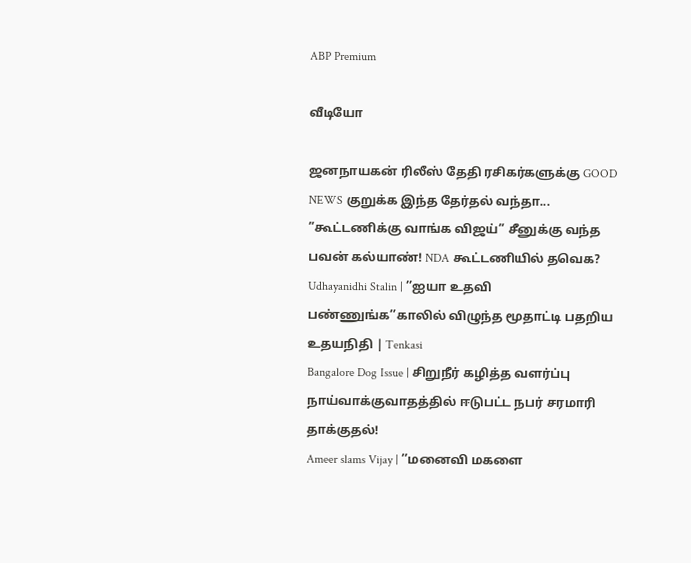ABP Premium

வீடியோ

ஜனநாயகன் ரிலீஸ் தேதி ரசிகர்களுக்கு GOOD NEWS குறுக்க இந்த தேர்தல் வந்தா...
”கூட்டணிக்கு வாங்க விஜய்” சீனுக்கு வந்த பவன் கல்யாண்! NDA கூட்டணியில் தவெக?
Udhayanidhi Stalin | ’’ஐயா உதவி பண்ணுங்க’’காலில் விழுந்த மூதாட்டி பதறிய உதயநிதி | Tenkasi
Bangalore Dog Issue | சிறுநீர் கழித்த வளர்ப்பு நாய்வாக்குவாதத்தில் ஈடுபட்ட நபர் சரமாரி தாக்குதல்!
Ameer slams Vijay | ’’மனைவி மகளை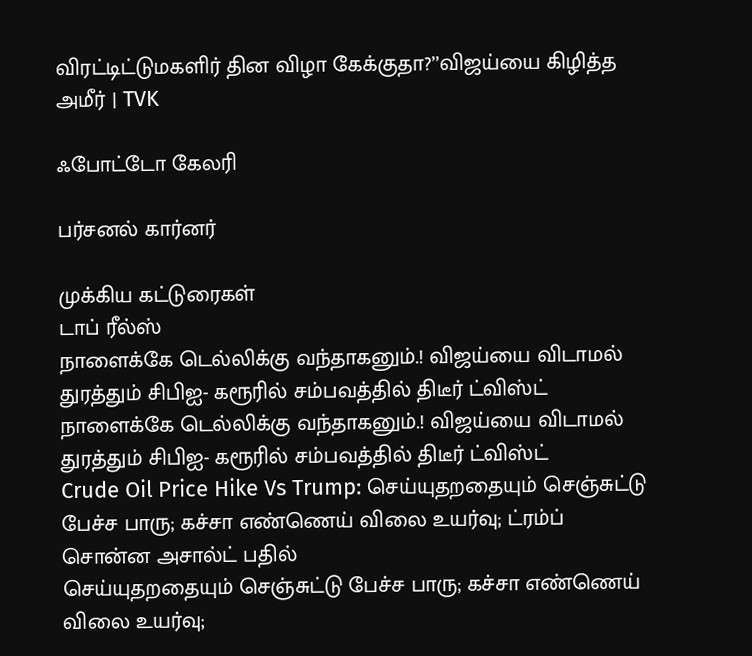விரட்டிட்டுமகளிர் தின விழா கேக்குதா?’’விஜய்யை கிழித்த அமீர் | TVK

ஃபோட்டோ கேலரி

பர்சனல் கார்னர்

முக்கிய கட்டுரைகள்
டாப் ரீல்ஸ்
நாளைக்கே டெல்லிக்கு வந்தாகனும்.! விஜய்யை விடாமல் துரத்தும் சிபிஐ- கரூரில் சம்பவத்தில் திடீர் ட்விஸ்ட்
நாளைக்கே டெல்லிக்கு வந்தாகனும்.! விஜய்யை விடாமல் துரத்தும் சிபிஐ- கரூரில் சம்பவத்தில் திடீர் ட்விஸ்ட்
Crude Oil Price Hike Vs Trump: செய்யுதறதையும் செஞ்சுட்டு பேச்ச பாரு; கச்சா எண்ணெய் விலை உயர்வு; ட்ரம்ப் சொன்ன அசால்ட் பதில்
செய்யுதறதையும் செஞ்சுட்டு பேச்ச பாரு; கச்சா எண்ணெய் விலை உயர்வு;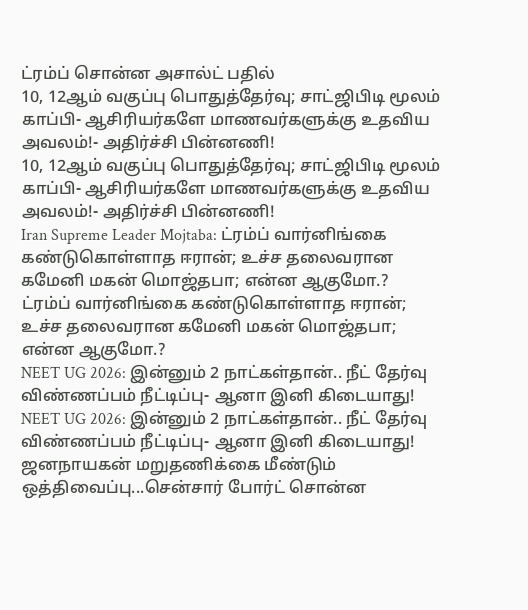ட்ரம்ப் சொன்ன அசால்ட் பதில்
10, 12ஆம் வகுப்பு பொதுத்தேர்வு; சாட்ஜிபிடி மூலம் காப்பி- ஆசிரியர்களே மாணவர்களுக்கு உதவிய அவலம்!- அதிர்ச்சி பின்னணி!
10, 12ஆம் வகுப்பு பொதுத்தேர்வு; சாட்ஜிபிடி மூலம் காப்பி- ஆசிரியர்களே மாணவர்களுக்கு உதவிய அவலம்!- அதிர்ச்சி பின்னணி!
Iran Supreme Leader Mojtaba: ட்ரம்ப் வார்னிங்கை கண்டுகொள்ளாத ஈரான்; உச்ச தலைவரான கமேனி மகன் மொஜ்தபா; என்ன ஆகுமோ.?
ட்ரம்ப் வார்னிங்கை கண்டுகொள்ளாத ஈரான்; உச்ச தலைவரான கமேனி மகன் மொஜ்தபா; என்ன ஆகுமோ.?
NEET UG 2026: இன்னும் 2 நாட்கள்தான்.. நீட் தேர்வு விண்ணப்பம் நீட்டிப்பு- ஆனா இனி கிடையாது!
NEET UG 2026: இன்னும் 2 நாட்கள்தான்.. நீட் தேர்வு விண்ணப்பம் நீட்டிப்பு- ஆனா இனி கிடையாது!
ஜனநாயகன் மறுதணிக்கை மீண்டும் ஒத்திவைப்பு...சென்சார் போர்ட் சொன்ன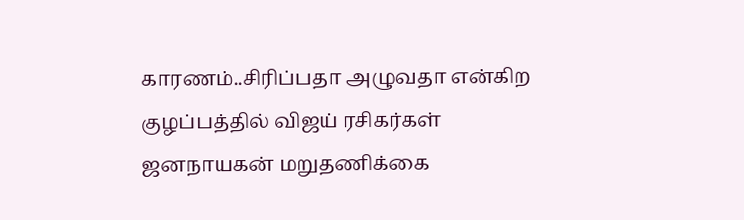காரணம்..சிரிப்பதா அழுவதா என்கிற குழப்பத்தில் விஜய் ரசிகர்கள்
ஜனநாயகன் மறுதணிக்கை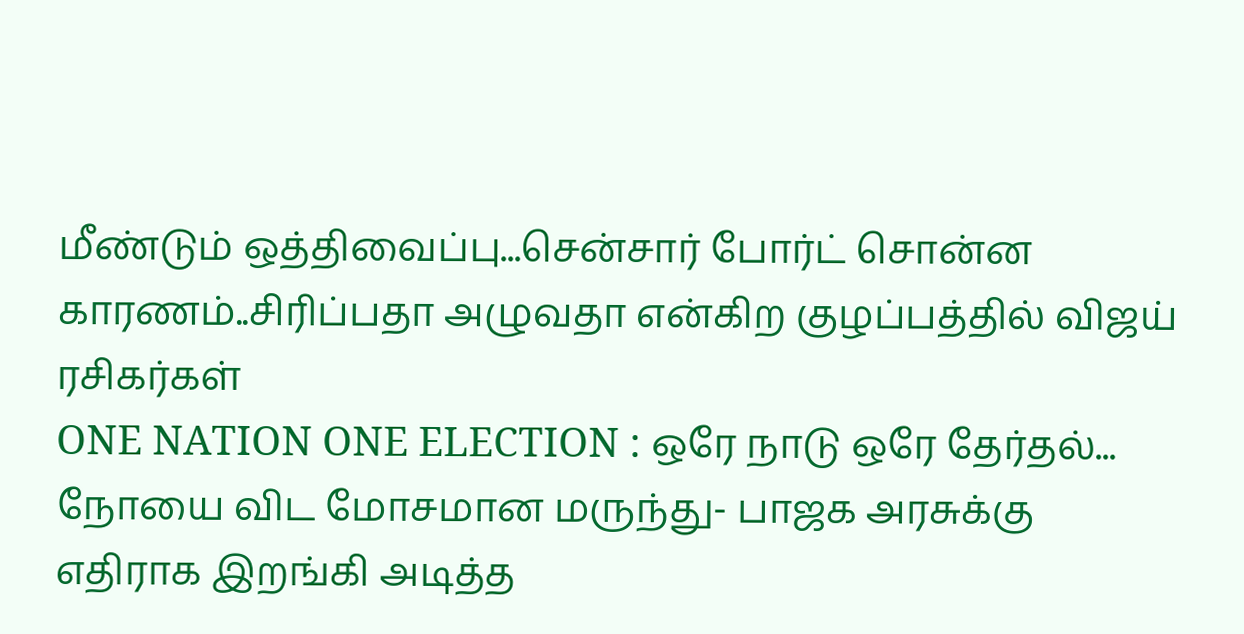மீண்டும் ஒத்திவைப்பு...சென்சார் போர்ட் சொன்ன காரணம்..சிரிப்பதா அழுவதா என்கிற குழப்பத்தில் விஜய் ரசிகர்கள்
ONE NATION ONE ELECTION : ஒரே நாடு ஒரே தேர்தல்... நோயை விட மோசமான மருந்து- பாஜக அரசுக்கு எதிராக இறங்கி அடித்த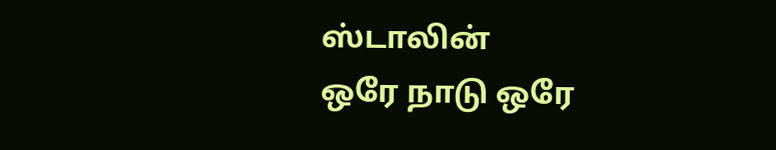ஸ்டாலின்
ஒரே நாடு ஒரே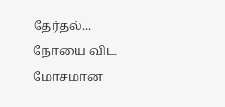தேர்தல்... நோயை விட மோசமான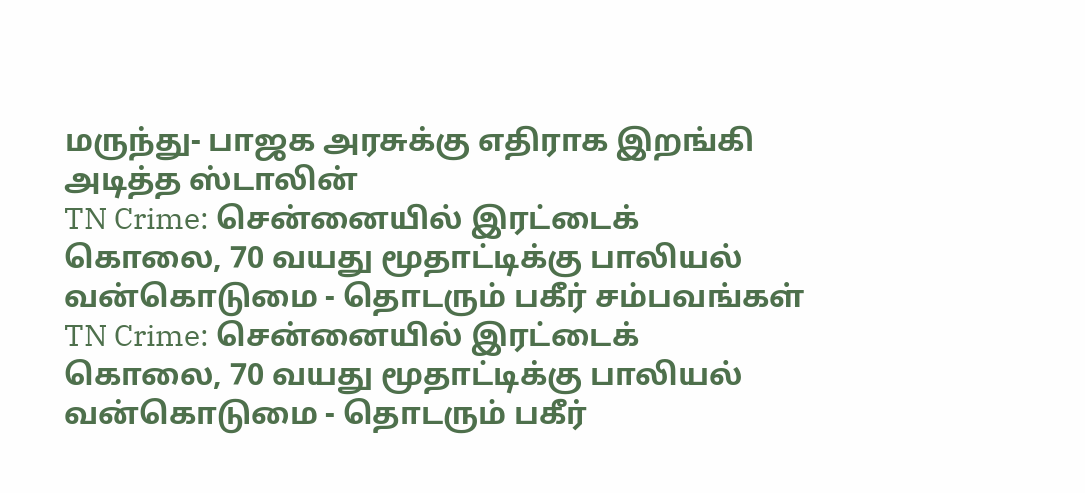மருந்து- பாஜக அரசுக்கு எதிராக இறங்கி அடித்த ஸ்டாலின்
TN Crime: சென்னையில் இரட்டைக் கொலை, 70 வயது மூதாட்டிக்கு பாலியல் வன்கொடுமை - தொடரும் பகீர் சம்பவங்கள்
TN Crime: சென்னையில் இரட்டைக் கொலை, 70 வயது மூதாட்டிக்கு பாலியல் வன்கொடுமை - தொடரும் பகீர்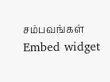சம்பவங்கள்
Embed widget